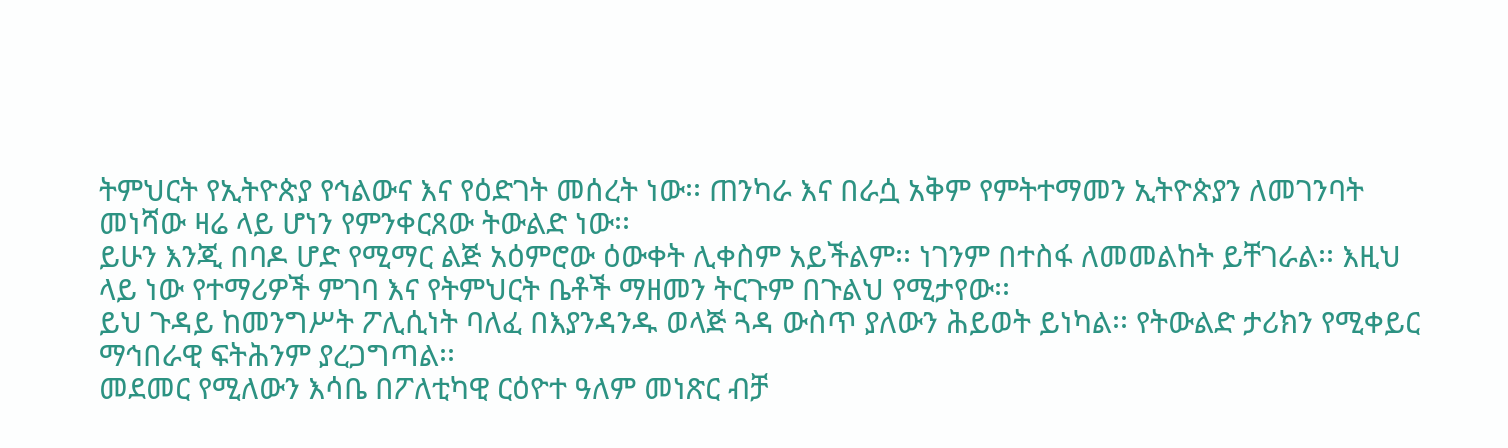ትምህርት የኢትዮጵያ የኅልውና እና የዕድገት መሰረት ነው፡፡ ጠንካራ እና በራሷ አቅም የምትተማመን ኢትዮጵያን ለመገንባት መነሻው ዛሬ ላይ ሆነን የምንቀርጸው ትውልድ ነው፡፡
ይሁን እንጂ በባዶ ሆድ የሚማር ልጅ አዕምሮው ዕውቀት ሊቀስም አይችልም፡፡ ነገንም በተስፋ ለመመልከት ይቸገራል፡፡ እዚህ ላይ ነው የተማሪዎች ምገባ እና የትምህርት ቤቶች ማዘመን ትርጉም በጉልህ የሚታየው፡፡
ይህ ጉዳይ ከመንግሥት ፖሊሲነት ባለፈ በእያንዳንዱ ወላጅ ጓዳ ውስጥ ያለውን ሕይወት ይነካል፡፡ የትውልድ ታሪክን የሚቀይር ማኅበራዊ ፍትሕንም ያረጋግጣል፡፡
መደመር የሚለውን እሳቤ በፖለቲካዊ ርዕዮተ ዓለም መነጽር ብቻ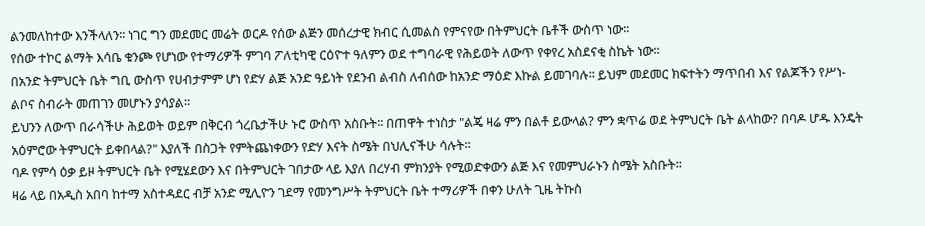ልንመለከተው እንችላለን፡፡ ነገር ግን መደመር መሬት ወርዶ የሰው ልጅን መሰረታዊ ክብር ሲመልስ የምናየው በትምህርት ቤቶች ውስጥ ነው፡፡
የሰው ተኮር ልማት እሳቤ ቁንጮ የሆነው የተማሪዎች ምገባ ፖለቲካዊ ርዕዮተ ዓለምን ወደ ተግባራዊ የሕይወት ለውጥ የቀየረ አስደናቂ ስኬት ነው፡፡
በአንድ ትምህርት ቤት ግቢ ውስጥ የሀብታምም ሆነ የድሃ ልጅ አንድ ዓይነት የደንብ ልብስ ለብሰው ከአንድ ማዕድ እኩል ይመገባሉ፡፡ ይህም መደመር ክፍተትን ማጥበብ እና የልጆችን የሥነ-ልቦና ስብራት መጠገን መሆኑን ያሳያል፡፡
ይህንን ለውጥ በራሳችሁ ሕይወት ወይም በቅርብ ጎረቤታችሁ ኑሮ ውስጥ አስቡት፡፡ በጠዋት ተነስታ "ልጄ ዛሬ ምን በልቶ ይውላል? ምን ቋጥሬ ወደ ትምህርት ቤት ልላከው? በባዶ ሆዱ እንዴት አዕምሮው ትምህርት ይቀበላል?" እያለች በስጋት የምትጨነቀውን የድሃ እናት ስሜት በህሊናችሁ ሳሉት፡፡
ባዶ የምሳ ዕቃ ይዞ ትምህርት ቤት የሚሄደውን እና በትምህርት ገበታው ላይ እያለ በረሃብ ምክንያት የሚወድቀውን ልጅ እና የመምህራኑን ስሜት አስቡት፡፡
ዛሬ ላይ በአዲስ አበባ ከተማ አስተዳደር ብቻ አንድ ሚሊዮን ገደማ የመንግሥት ትምህርት ቤት ተማሪዎች በቀን ሁለት ጊዜ ትኩስ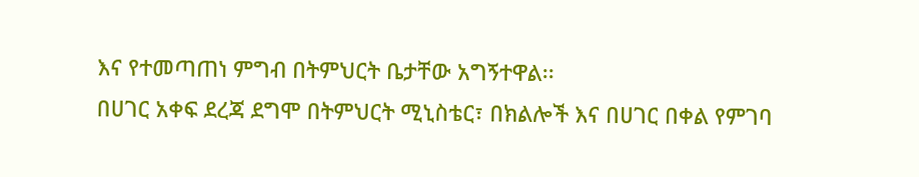እና የተመጣጠነ ምግብ በትምህርት ቤታቸው አግኝተዋል፡፡
በሀገር አቀፍ ደረጃ ደግሞ በትምህርት ሚኒስቴር፣ በክልሎች እና በሀገር በቀል የምገባ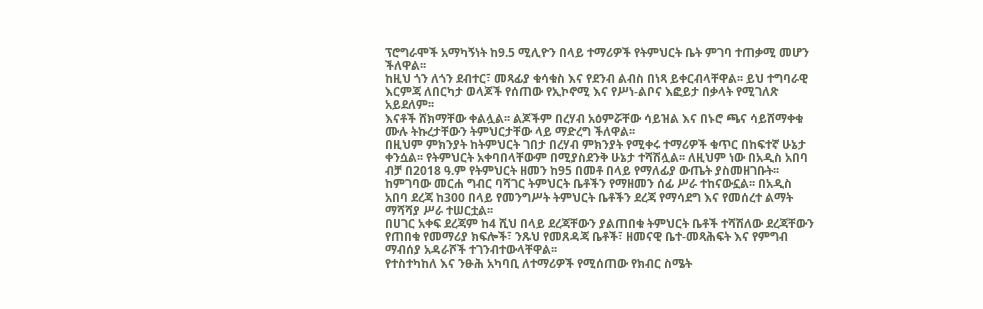ፕሮግራሞች አማካኝነት ከ9.5 ሚሊዮን በላይ ተማሪዎች የትምህርት ቤት ምገባ ተጠቃሚ መሆን ችለዋል፡፡
ከዚህ ጎን ለጎን ደብተር፣ መጻፊያ ቁሳቁስ እና የደንብ ልብስ በነጻ ይቀርብላቸዋል፡፡ ይህ ተግባራዊ እርምጃ ለበርካታ ወላጆች የሰጠው የኢኮኖሚ እና የሥነ-ልቦና እፎይታ በቃላት የሚገለጽ አይደለም፡፡
እናቶች ሸክማቸው ቀልሏል፡፡ ልጆችም በረሃብ አዕምሯቸው ሳይዝል እና በኑሮ ጫና ሳይሸማቀቁ ሙሉ ትኩረታቸውን ትምህርታቸው ላይ ማድረግ ችለዋል፡፡
በዚህም ምክንያት ከትምህርት ገበታ በረሃብ ምክንያት የሚቀሩ ተማሪዎች ቁጥር በከፍተኛ ሁኔታ ቀንሷል፡፡ የትምህርት አቀባበላቸውም በሚያስደንቅ ሁኔታ ተሻሽሏል፡፡ ለዚህም ነው በአዲስ አበባ ብቻ በ2018 ዓ.ም የትምህርት ዘመን ከ95 በመቶ በላይ የማለፊያ ውጤት ያስመዘገቡት፡፡
ከምገባው መርሐ ግብር ባሻገር ትምህርት ቤቶችን የማዘመን ሰፊ ሥራ ተከናውኗል፡፡ በአዲስ አበባ ደረጃ ከ300 በላይ የመንግሥት ትምህርት ቤቶችን ደረጃ የማሳደግ እና የመሰረተ ልማት ማሻሻያ ሥራ ተሠርቷል፡፡
በሀገር አቀፍ ደረጃም ከ4 ሺህ በላይ ደረጃቸውን ያልጠበቁ ትምህርት ቤቶች ተሻሽለው ደረጃቸውን የጠበቁ የመማሪያ ክፍሎች፣ ንጹህ የመጸዳጃ ቤቶች፣ ዘመናዊ ቤተ-መጻሕፍት እና የምግብ ማብሰያ አዳራሾች ተገንብተውላቸዋል፡፡
የተስተካከለ እና ንፁሕ አካባቢ ለተማሪዎች የሚሰጠው የክብር ስሜት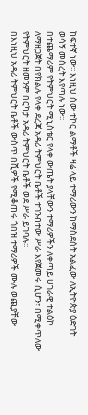ከፍተኛ ነው፡፡ እነዚህ ሰው ተኮር ልማቶች ዛሬ ላይ ተማሪውን ከማስደሰት አልፈው ለኢትዮጵያ ዕድገት ወሳኝ መሰረት እየጣሉ ነው፡፡
በተጨማሪም የትምህርት ሚኒስቴር የላቀ ውጤት ያላቸውን ተማሪዎችን ለቀጣይ ሀገራዊ ተልዕኮ ለማዘጋጀት በየክልሉ የላቀ ደረጃ አዳሪ ትምህርት ቤቶች ተገንብተው ሥራ እየጀመሩ ሲሆን፣ በሚቀጥለው የትምህርት ዘመንም በርካታ አዳሪ ትምህርት ቤቶች ወደ ሥራ ይገባሉ፡፡
በእነዚህ አዳሪ ትምህርት ቤቶች ውስጥ በሺዎች የሚቆጠሩ ጎበዝ ተማሪዎች ሙሉ ወጪያቸው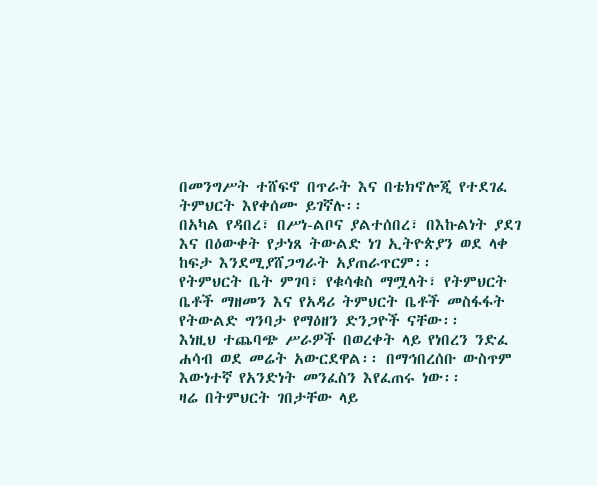በመንግሥት ተሸፍኖ በጥራት እና በቴክኖሎጂ የተደገፈ ትምህርት እየቀሰሙ ይገኛሉ፡፡
በአካል የዳበረ፣ በሥነ-ልቦና ያልተሰበረ፣ በእኩልነት ያደገ እና በዕውቀት የታነጸ ትውልድ ነገ ኢትዮጵያን ወደ ላቀ ከፍታ እንደሚያሸጋግራት አያጠራጥርም፡፡
የትምህርት ቤት ምገባ፣ የቁሳቁስ ማሟላት፣ የትምህርት ቤቶች ማዘመን እና የአዳሪ ትምህርት ቤቶች መስፋፋት የትውልድ ግንባታ የማዕዘን ድንጋዮች ናቸው፡፡
እነዚህ ተጨባጭ ሥራዎች በወረቀት ላይ የነበረን ንድፈ ሐሳብ ወደ መሬት አውርደዋል፡፡ በማኅበረሰቡ ውስጥም እውነተኛ የአንድነት መንፈስን እየፈጠሩ ነው፡፡
ዛሬ በትምህርት ገበታቸው ላይ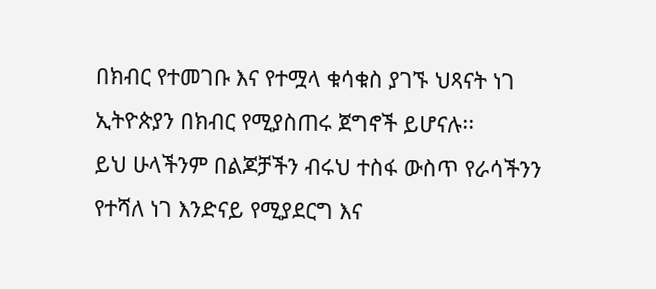በክብር የተመገቡ እና የተሟላ ቁሳቁስ ያገኙ ህጻናት ነገ ኢትዮጵያን በክብር የሚያስጠሩ ጀግኖች ይሆናሉ፡፡
ይህ ሁላችንም በልጆቻችን ብሩህ ተስፋ ውስጥ የራሳችንን የተሻለ ነገ እንድናይ የሚያደርግ እና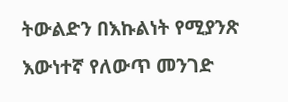ትውልድን በእኩልነት የሚያንጽ እውነተኛ የለውጥ መንገድ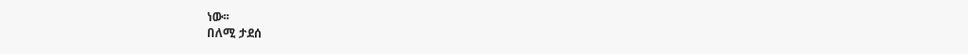ነው፡፡
በለሚ ታደሰ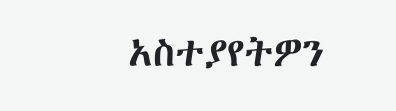አስተያየትዎን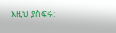እዚህ ያስፍሩ: